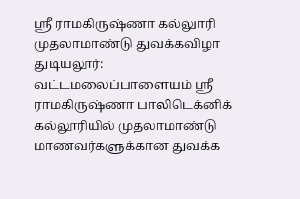ஸ்ரீ ராமகிருஷ்ணா கல்லுாரி முதலாமாண்டு துவக்கவிழா
துடியலூர்: வட்டமலைப்பாளையம் ஸ்ரீ ராமகிருஷ்ணா பாலிடெக்னிக் கல்லூரியில் முதலாமாண்டு மாணவர்களுக்கான துவக்க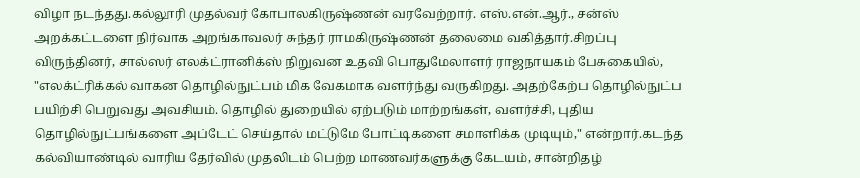விழா நடந்தது.கல்லூரி முதல்வர் கோபாலகிருஷ்ணன் வரவேற்றார். எஸ்.என்.ஆர்., சன்ஸ் அறக்கட்டளை நிர்வாக அறங்காவலர் சுந்தர் ராமகிருஷ்ணன் தலைமை வகித்தார்.சிறப்பு விருந்தினர், சால்ஸர் எலக்ட்ரானிக்ஸ் நிறுவன உதவி பொதுமேலாளர் ராஜநாயகம் பேசுகையில், "எலக்ட்ரிக்கல் வாகன தொழில்நுட்பம் மிக வேகமாக வளர்ந்து வருகிறது. அதற்கேற்ப தொழில்நுட்ப பயிற்சி பெறுவது அவசியம். தொழில் துறையில் ஏற்படும் மாற்றங்கள், வளர்ச்சி, புதிய தொழில்நுட்பங்களை அப்டேட் செய்தால் மட்டுமே போட்டிகளை சமாளிக்க முடியும்," என்றார்.கடந்த கல்வியாண்டில் வாரிய தேர்வில் முதலிடம் பெற்ற மாணவர்களுக்கு கேடயம், சான்றிதழ்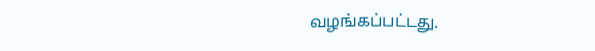வழங்கப்பட்டது.